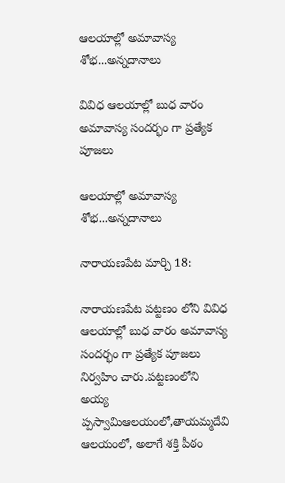ఆలయాల్లో అమావాస్య శోభ...అన్నదానాలు

వివిధ ఆలయాల్లో బుధ వారం అమావాస్య సందర్భం గా ప్రత్యేక పూజలు

ఆలయాల్లో అమావాస్య శోభ...అన్నదానాలు

నారాయణపేట మార్చి 18:

నారాయణపేట పట్టణం లోని వివిధ ఆలయాల్లో బుధ వారం అమావాస్య సందర్భం గా ప్రత్యేక పూజలు నిర్వహిం చారు.పట్టణంలోని అయ్య ప్పస్వామిఆలయంలో,తాయమ్మదేవి ఆలయంలో, అలాగే శక్తి పీఠం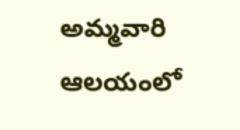అమ్మవారి ఆలయంలో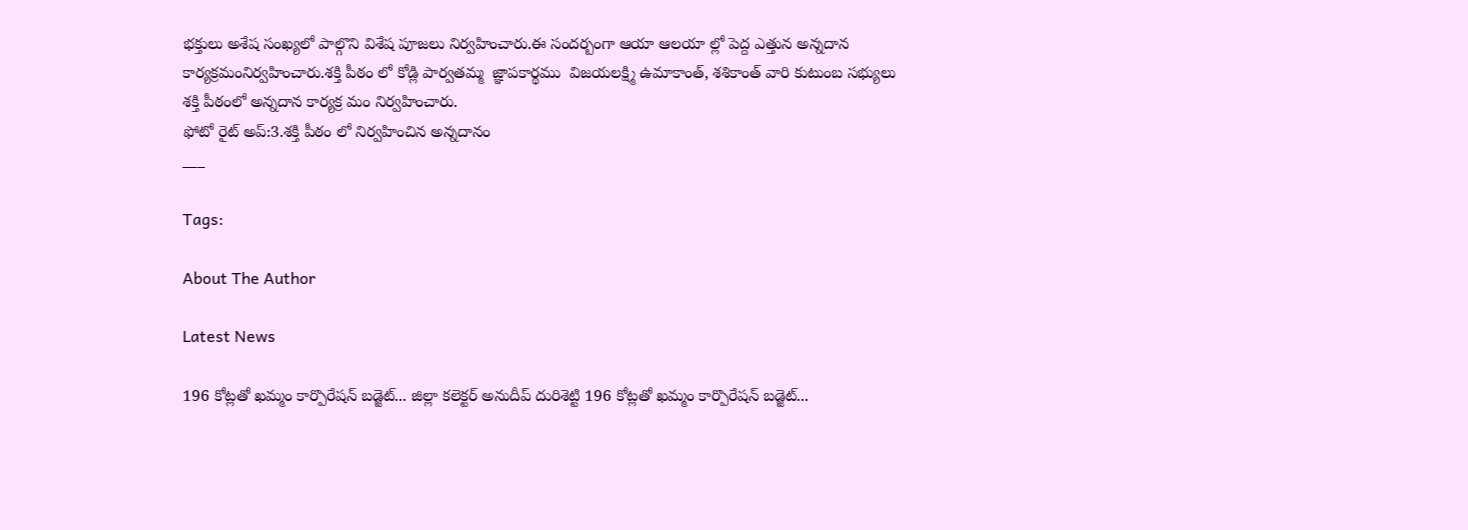భక్తులు అశేష సంఖ్యలో పాల్గొని విశేష పూజలు నిర్వహించారు.ఈ సందర్బంగా ఆయా ఆలయా ల్లో పెద్ద ఎత్తున అన్నదాన కార్యక్రమంనిర్వహించారు.శక్తి పీఠం లో కోడ్లి పార్వతమ్మ  జ్ఞాపకార్థము  విజయలక్ష్మి ఉమాకాంత్, శశికాంత్ వారి కుటుంబ సభ్యులు శక్తి పీఠంలో అన్నదాన కార్యక్ర మం నిర్వహించారు.
ఫోటో రైట్ అప్:3.శక్తి పీఠం లో నిర్వహించిన అన్నదానం
___

Tags:

About The Author

Latest News

196 కోట్లతో ఖమ్మం కార్పొరేషన్ బడ్జెట్... జిల్లా కలెక్టర్ అనుదీప్ దురిశెట్టి 196 కోట్లతో ఖమ్మం కార్పొరేషన్ బడ్జెట్...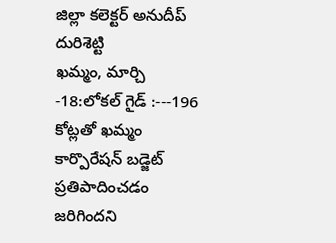జిల్లా కలెక్టర్ అనుదీప్ దురిశెట్టి
ఖమ్మం, మార్చి -18:లోకల్ గైడ్ :---196 కోట్లతో ఖమ్మం కార్పొరేషన్ బడ్జెట్ ప్రతిపాదించడం జరిగిందని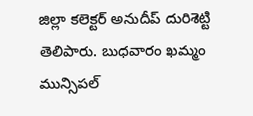జిల్లా కలెక్టర్ అనుదీప్ దురిశెట్టి తెలిపారు. బుధవారం ఖమ్మం మున్సిపల్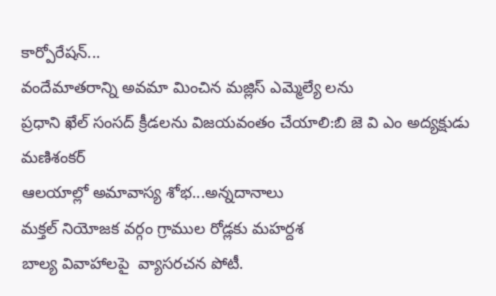కార్పోరేషన్...
వందేమాతరాన్ని అవమా మించిన మజ్లిస్ ఎమ్మెల్యే లను
ప్రధాని ఖేల్ సంసద్ క్రీడలను విజయవంతం చేయాలి:బి జె వి ఎం అద్యక్షుడు మణిశంకర్
ఆలయాల్లో అమావాస్య శోభ...అన్నదానాలు
మక్తల్ నియోజక వర్గం గ్రాముల రోడ్లకు మహర్దశ
బాల్య వివాహాలపై  వ్యాసరచన పోటీ.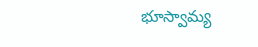భూస్వామ్య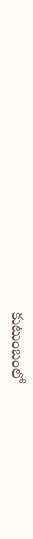కుటుంబంలో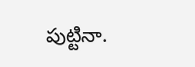పుట్టినా.